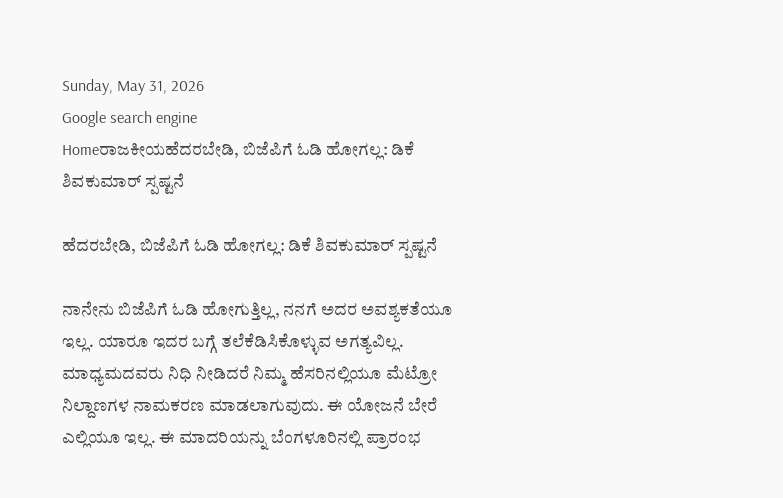Sunday, May 31, 2026
Google search engine
Homeರಾಜಕೀಯಹೆದರಬೇಡಿ, ಬಿಜೆಪಿಗೆ ಓಡಿ ಹೋಗಲ್ಲ: ಡಿಕೆ ಶಿವಕುಮಾರ್ ಸ್ಪಷ್ಟನೆ

ಹೆದರಬೇಡಿ, ಬಿಜೆಪಿಗೆ ಓಡಿ ಹೋಗಲ್ಲ: ಡಿಕೆ ಶಿವಕುಮಾರ್ ಸ್ಪಷ್ಟನೆ

ನಾನೇನು ಬಿಜೆಪಿಗೆ ಓಡಿ ಹೋಗುತ್ತಿಲ್ಲ, ನನಗೆ ಅದರ ಅವಶ್ಯಕತೆಯೂ ಇಲ್ಲ. ಯಾರೂ ಇದರ ಬಗ್ಗೆ ತಲೆಕೆಡಿಸಿಕೊಳ್ಳುವ ಅಗತ್ಯವಿಲ್ಲ. ಮಾಧ್ಯಮದವರು ನಿಧಿ ನೀಡಿದರೆ ನಿಮ್ಮ ಹೆಸರಿನಲ್ಲಿಯೂ ಮೆಟ್ರೋ ನಿಲ್ದಾಣಗಳ ನಾಮಕರಣ ಮಾಡಲಾಗುವುದು. ಈ ಯೋಜನೆ ಬೇರೆ ಎಲ್ಲಿಯೂ ಇಲ್ಲ. ಈ ಮಾದರಿಯನ್ನು ಬೆಂಗಳೂರಿನಲ್ಲಿ ಪ್ರಾರಂಭ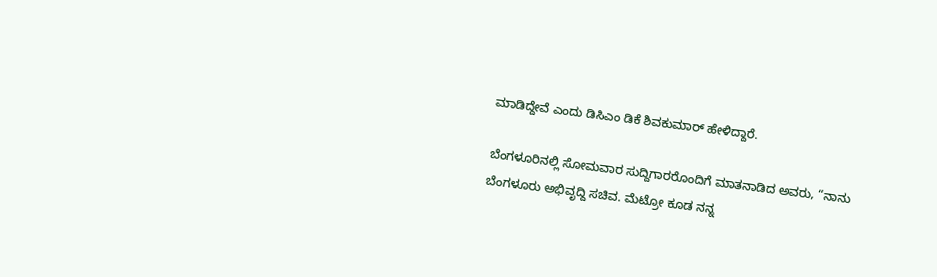ಮಾಡಿದ್ದೇವೆ ಎಂದು ಡಿಸಿಎಂ ಡಿಕೆ ಶಿವಕುಮಾರ್ ಹೇಳಿದ್ದಾರೆ.

ಬೆಂಗಳೂರಿನಲ್ಲಿ ಸೋಮವಾರ ಸುದ್ದಿಗಾರರೊಂದಿಗೆ ಮಾತನಾಡಿದ ಅವರು, “ನಾನು ಬೆಂಗಳೂರು ಅಭಿವೃದ್ದಿ ಸಚಿವ. ಮೆಟ್ರೋ ಕೂಡ ನನ್ನ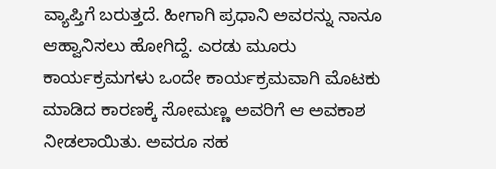ವ್ಯಾಪ್ತಿಗೆ ಬರುತ್ತದೆ. ಹೀಗಾಗಿ ಪ್ರಧಾನಿ ಅವರನ್ನು ನಾನೂ ಆಹ್ವಾನಿಸಲು ಹೋಗಿದ್ದೆ. ಎರಡು ಮೂರು ಕಾರ್ಯಕ್ರಮಗಳು ಒಂದೇ ಕಾರ್ಯಕ್ರಮವಾಗಿ ಮೊಟಕು ಮಾಡಿದ ಕಾರಣಕ್ಕೆ ಸೋಮಣ್ಣ ಅವರಿಗೆ ಆ ಅವಕಾಶ ನೀಡಲಾಯಿತು. ಅವರೂ ಸಹ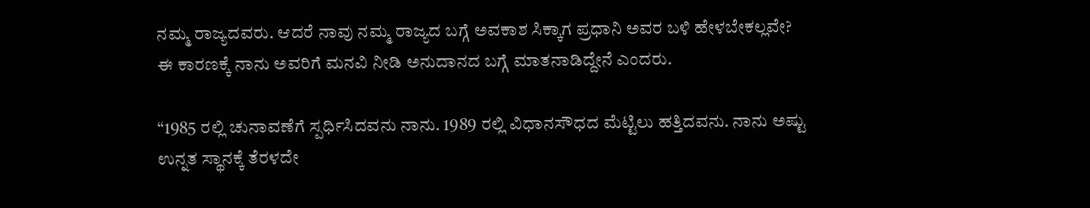ನಮ್ಮ ರಾಜ್ಯದವರು. ಆದರೆ ನಾವು ನಮ್ಮ ರಾಜ್ಯದ ಬಗ್ಗೆ ಅವಕಾಶ ಸಿಕ್ಕಾಗ ಪ್ರಧಾನಿ ಅವರ ಬಳಿ ಹೇಳಬೇಕಲ್ಲವೇ? ಈ ಕಾರಣಕ್ಕೆ ನಾನು ಅವರಿಗೆ ಮನವಿ ನೀಡಿ ಅನುದಾನದ ಬಗ್ಗೆ ಮಾತನಾಡಿದ್ದೇನೆ ಎಂದರು.

“1985 ರಲ್ಲಿ ಚುನಾವಣೆಗೆ ಸ್ಪರ್ಧಿಸಿದವನು ನಾನು. 1989 ರಲ್ಲಿ ವಿಧಾನಸೌಧದ ಮೆಟ್ಟಿಲು ಹತ್ತಿದವನು. ನಾನು ಅಷ್ಟು ಉನ್ನತ ಸ್ಥಾನಕ್ಕೆ ತೆರಳದೇ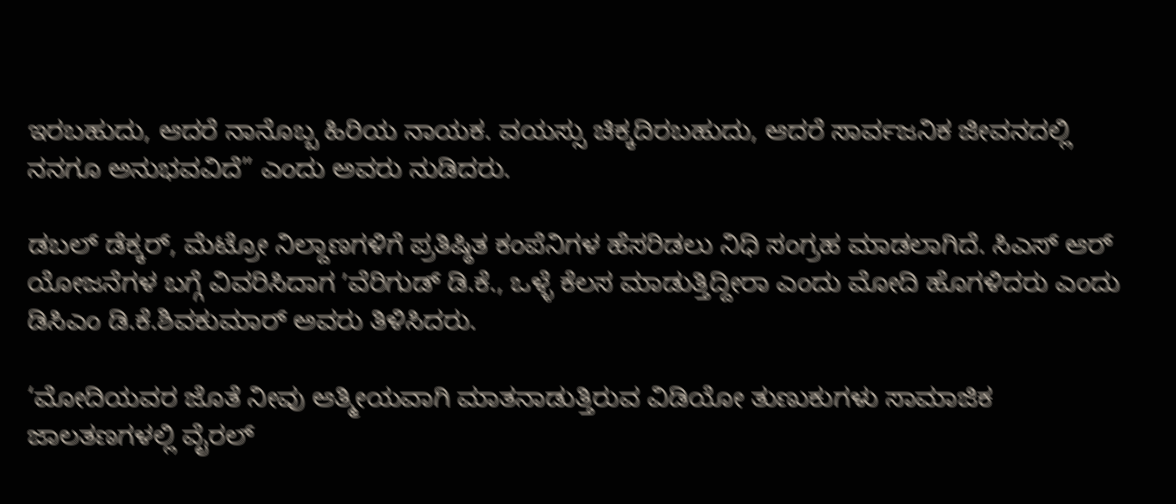ಇರಬಹುದು, ಆದರೆ ನಾನೊಬ್ಬ ಹಿರಿಯ ನಾಯಕ. ವಯಸ್ಸು ಚಿಕ್ಕದಿರಬಹುದು, ಆದರೆ ಸಾರ್ವಜನಿಕ ಜೀವನದಲ್ಲಿ ನನಗೂ ಅನುಭವವಿದೆ” ಎಂದು ಅವರು ನುಡಿದರು.

ಡಬಲ್ ಡೆಕ್ಕರ್, ಮೆಟ್ರೋ ನಿಲ್ದಾಣಗಳಿಗೆ ಪ್ರತಿಷ್ಠಿತ ಕಂಪೆನಿಗಳ ಹೆಸರಿಡಲು ನಿಧಿ ಸಂಗ್ರಹ ಮಾಡಲಾಗಿದೆ. ಸಿಎಸ್ ಆರ್ ಯೋಜನೆಗಳ ಬಗ್ಗೆ ವಿವರಿಸಿದಾಗ ʼವೆರಿಗುಡ್ ಡಿ.ಕೆ., ಒಳ್ಳೆ ಕೆಲಸ ಮಾಡುತ್ತಿದ್ದೀರಾ ಎಂದು ಮೋದಿ ಹೊಗಳಿದರು ಎಂದು ಡಿಸಿಎಂ ಡಿ.ಕೆ.ಶಿವಕುಮಾರ್ ಅವರು ತಿಳಿಸಿದರು.

‘ಮೋದಿಯವರ ಜೊತೆ ನೀವು ಆತ್ಮೀಯವಾಗಿ ಮಾತನಾಡುತ್ತಿರುವ ವಿಡಿಯೋ ತುಣುಕುಗಳು ಸಾಮಾಜಿಕ ಜಾಲತಣಗಳಲ್ಲಿ ವೈರಲ್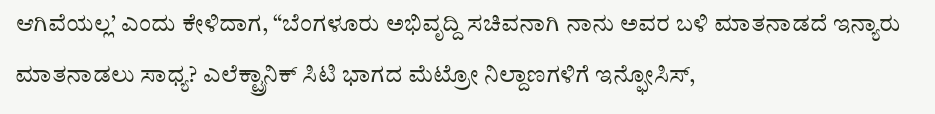ಆಗಿವೆಯಲ್ಲ’ ಎಂದು ಕೇಳಿದಾಗ, “ಬೆಂಗಳೂರು ಅಭಿವೃದ್ದಿ ಸಚಿವನಾಗಿ ನಾನು ಅವರ ಬಳಿ ಮಾತನಾಡದೆ ಇನ್ಯಾರು ಮಾತನಾಡಲು ಸಾಧ್ಯ? ಎಲೆಕ್ಟ್ರಾನಿಕ್ ಸಿಟಿ ಭಾಗದ ಮೆಟ್ರೋ ನಿಲ್ದಾಣಗಳಿಗೆ ಇನ್ಫೋಸಿಸ್,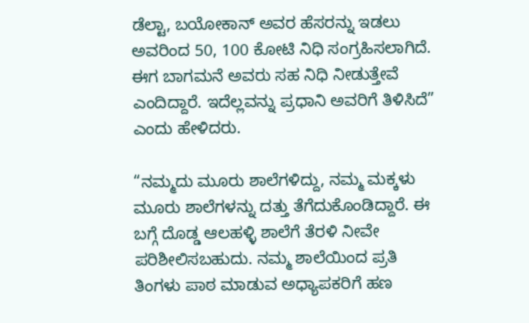ಡೆಲ್ಟಾ, ಬಯೋಕಾನ್ ಅವರ ಹೆಸರನ್ನು ಇಡಲು ಅವರಿಂದ 50, 100 ಕೋಟಿ ನಿಧಿ ಸಂಗ್ರಹಿಸಲಾಗಿದೆ. ಈಗ ಬಾಗಮನೆ ಅವರು ಸಹ ನಿಧಿ ನೀಡುತ್ತೇವೆ ಎಂದಿದ್ದಾರೆ. ಇದೆಲ್ಲವನ್ನು ಪ್ರಧಾನಿ ಅವರಿಗೆ ತಿಳಿಸಿದೆ” ಎಂದು ಹೇಳಿದರು.

“ನಮ್ಮದು ಮೂರು ಶಾಲೆಗಳಿದ್ದು, ನಮ್ಮ ಮಕ್ಕಳು ಮೂರು ಶಾಲೆಗಳನ್ನು ದತ್ತು ತೆಗೆದುಕೊಂಡಿದ್ದಾರೆ. ಈ ಬಗ್ಗೆ ದೊಡ್ಡ ಆಲಹಳ್ಳಿ ಶಾಲೆಗೆ ತೆರಳಿ ನೀವೇ ಪರಿಶೀಲಿಸಬಹುದು. ನಮ್ಮ ಶಾಲೆಯಿಂದ ಪ್ರತಿ ತಿಂಗಳು ಪಾಠ ಮಾಡುವ ಅಧ್ಯಾಪಕರಿಗೆ ಹಣ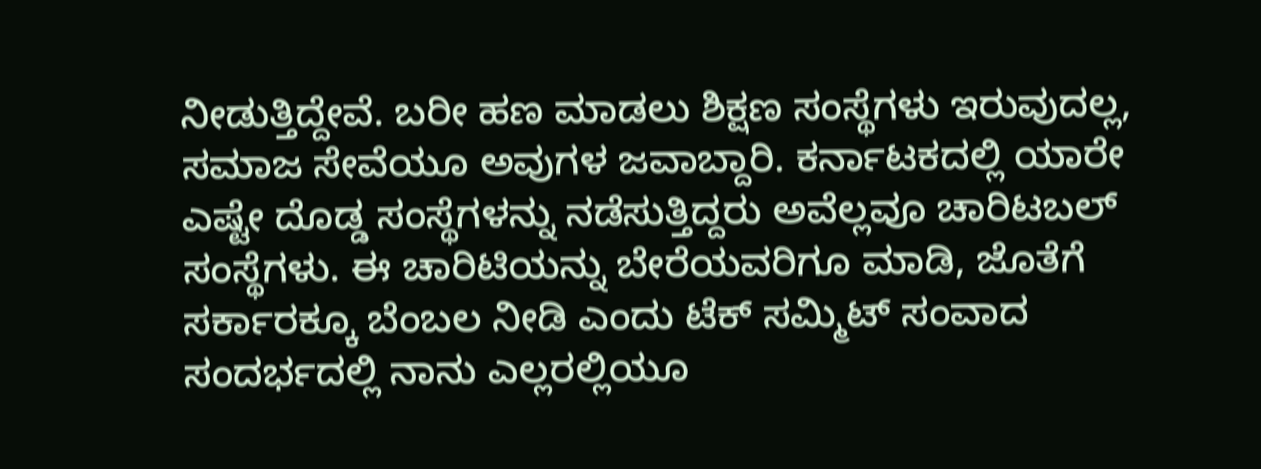ನೀಡುತ್ತಿದ್ದೇವೆ. ಬರೀ ಹಣ ಮಾಡಲು ಶಿಕ್ಷಣ ಸಂಸ್ಥೆಗಳು ಇರುವುದಲ್ಲ, ಸಮಾಜ ಸೇವೆಯೂ ಅವುಗಳ ಜವಾಬ್ದಾರಿ. ಕರ್ನಾಟಕದಲ್ಲಿ ಯಾರೇ ಎಷ್ಟೇ ದೊಡ್ಡ ಸಂಸ್ಥೆಗಳನ್ನು ನಡೆಸುತ್ತಿದ್ದರು ಅವೆಲ್ಲವೂ ಚಾರಿಟಬಲ್ ಸಂಸ್ಥೆಗಳು. ಈ ಚಾರಿಟಿಯನ್ನು ಬೇರೆಯವರಿಗೂ ಮಾಡಿ, ಜೊತೆಗೆ ಸರ್ಕಾರಕ್ಕೂ ಬೆಂಬಲ ನೀಡಿ ಎಂದು ಟೆಕ್ ಸಮ್ಮಿಟ್ ಸಂವಾದ ಸಂದರ್ಭದಲ್ಲಿ ನಾನು ಎಲ್ಲರಲ್ಲಿಯೂ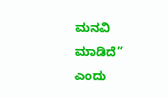ಮನವಿ ಮಾಡಿದೆ” ಎಂದು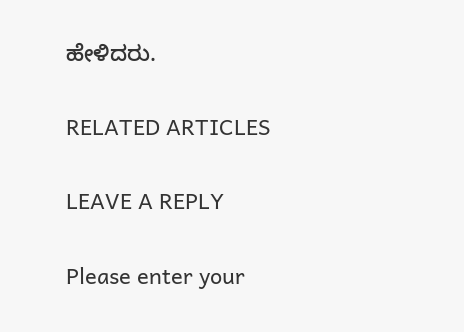ಹೇಳಿದರು.

RELATED ARTICLES

LEAVE A REPLY

Please enter your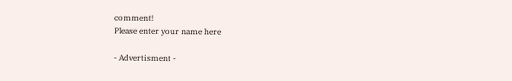comment!
Please enter your name here

- Advertisment -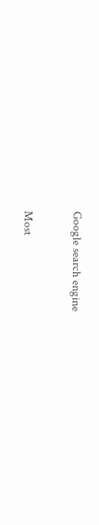Google search engine

Most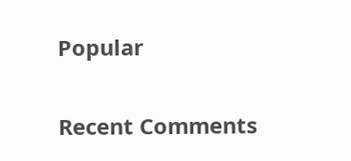Popular

Recent Comments